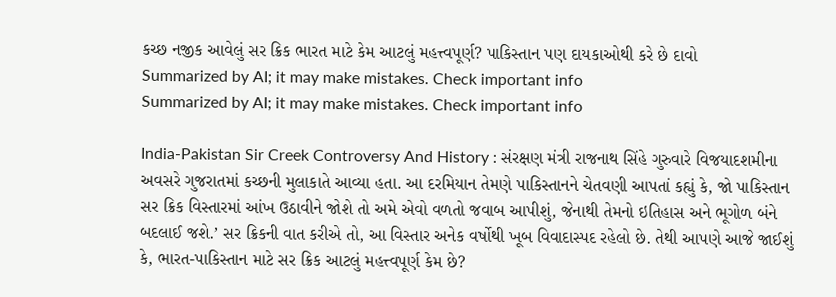કચ્છ નજીક આવેલું સર ક્રિક ભારત માટે કેમ આટલું મહત્ત્વપૂર્ણ? પાકિસ્તાન પણ દાયકાઓથી કરે છે દાવો
Summarized by AI; it may make mistakes. Check important info
Summarized by AI; it may make mistakes. Check important info

India-Pakistan Sir Creek Controversy And History : સંરક્ષણ મંત્રી રાજનાથ સિંહે ગુરુવારે વિજયાદશમીના અવસરે ગુજરાતમાં કચ્છની મુલાકાતે આવ્યા હતા. આ દરમિયાન તેમણે પાકિસ્તાનને ચેતવણી આપતાં કહ્યું કે, જો પાકિસ્તાન સર ક્રિક વિસ્તારમાં આંખ ઉઠાવીને જોશે તો અમે એવો વળતો જવાબ આપીશું, જેનાથી તેમનો ઇતિહાસ અને ભૂગોળ બંને બદલાઈ જશે.’ સર ક્રિકની વાત કરીએ તો, આ વિસ્તાર અનેક વર્ષોથી ખૂબ વિવાદાસ્પદ રહેલો છે. તેથી આપણે આજે જાઈશું કે, ભારત-પાકિસ્તાન માટે સર ક્રિક આટલું મહત્ત્વપૂર્ણ કેમ છે?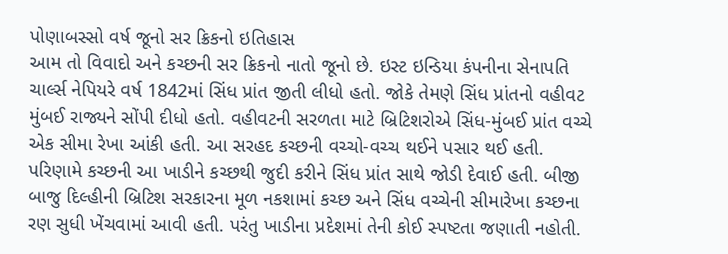પોણાબસ્સો વર્ષ જૂનો સર ક્રિકનો ઇતિહાસ
આમ તો વિવાદો અને કચ્છની સર ક્રિકનો નાતો જૂનો છે. ઇસ્ટ ઇન્ડિયા કંપનીના સેનાપતિ ચાર્લ્સ નેપિયરે વર્ષ 1842માં સિંધ પ્રાંત જીતી લીધો હતો. જોકે તેમણે સિંધ પ્રાંતનો વહીવટ મુંબઈ રાજ્યને સોંપી દીધો હતો. વહીવટની સરળતા માટે બ્રિટિશરોએ સિંધ-મુંબઈ પ્રાંત વચ્ચે એક સીમા રેખા આંકી હતી. આ સરહદ કચ્છની વચ્ચો-વચ્ચ થઈને પસાર થઈ હતી. પરિણામે કચ્છની આ ખાડીને કચ્છથી જુદી કરીને સિંધ પ્રાંત સાથે જોડી દેવાઈ હતી. બીજી બાજુ દિલ્હીની બ્રિટિશ સરકારના મૂળ નકશામાં કચ્છ અને સિંધ વચ્ચેની સીમારેખા કચ્છના રણ સુધી ખેંચવામાં આવી હતી. પરંતુ ખાડીના પ્રદેશમાં તેની કોઈ સ્પષ્ટતા જણાતી નહોતી.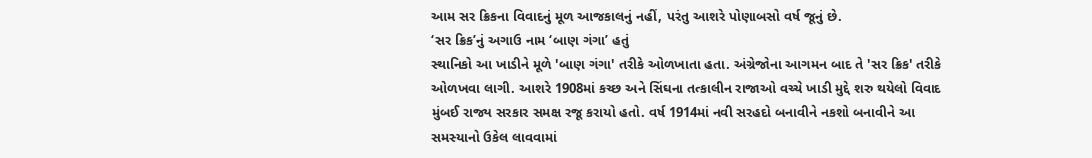આમ સર ક્રિકના વિવાદનું મૂળ આજકાલનું નહીં, પરંતુ આશરે પોણાબસો વર્ષ જૂનું છે.
‘સર ક્રિક’નું અગાઉ નામ ‘બાણ ગંગા’ હતું
સ્થાનિકો આ ખાડીને મૂળે 'બાણ ગંગા' તરીકે ઓળખાતા હતા. અંગ્રેજોના આગમન બાદ તે 'સર ક્રિક' તરીકે ઓળખવા લાગી. આશરે 1908માં કચ્છ અને સિંઘના તત્કાલીન રાજાઓ વચ્ચે ખાડી મુદ્દે શરુ થયેલો વિવાદ મુંબઈ રાજ્ય સરકાર સમક્ષ રજૂ કરાયો હતો. વર્ષ 1914માં નવી સરહદો બનાવીને નકશો બનાવીને આ સમસ્યાનો ઉકેલ લાવવામાં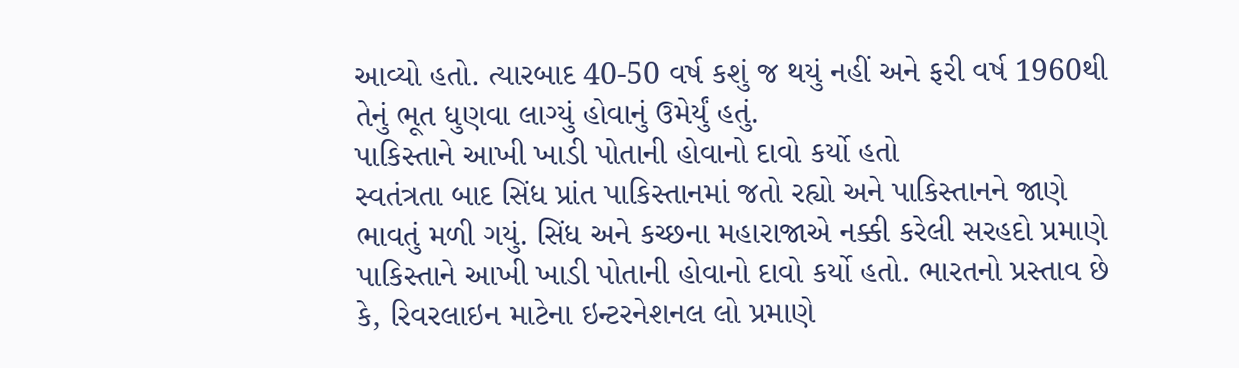આવ્યો હતો. ત્યારબાદ 40-50 વર્ષ કશું જ થયું નહીં અને ફરી વર્ષ 1960થી તેનું ભૂત ધુણવા લાગ્યું હોવાનું ઉમેર્યું હતું.
પાકિસ્તાને આખી ખાડી પોતાની હોવાનો દાવો કર્યો હતો
સ્વતંત્રતા બાદ સિંધ પ્રાંત પાકિસ્તાનમાં જતો રહ્યો અને પાકિસ્તાનને જાણે ભાવતું મળી ગયું. સિંધ અને કચ્છના મહારાજાએ નક્કી કરેલી સરહદો પ્રમાણે પાકિસ્તાને આખી ખાડી પોતાની હોવાનો દાવો કર્યો હતો. ભારતનો પ્રસ્તાવ છે કે, રિવરલાઇન માટેના ઇન્ટરનેશનલ લો પ્રમાણે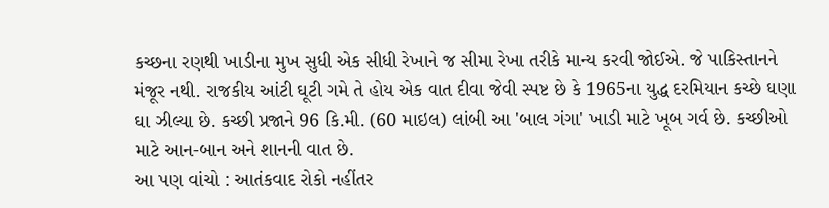કચ્છના રણથી ખાડીના મુખ સુધી એક સીધી રેખાને જ સીમા રેખા તરીકે માન્ય કરવી જોઈએ. જે પાકિસ્તાનને મંજૂર નથી. રાજકીય આંટી ઘૂટી ગમે તે હોય એક વાત દીવા જેવી સ્પષ્ટ છે કે 1965ના યુદ્ધ દરમિયાન કચ્છે ઘણા ઘા ઝીલ્યા છે. કચ્છી પ્રજાને 96 કિ.મી. (60 માઇલ) લાંબી આ 'બાલ ગંગા' ખાડી માટે ખૂબ ગર્વ છે. કચ્છીઓ માટે આન-બાન અને શાનની વાત છે.
આ પણ વાંચો : આતંકવાદ રોકો નહીંતર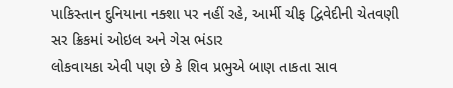પાકિસ્તાન દુનિયાના નક્શા પર નહીં રહે, આર્મી ચીફ દ્વિવેદીની ચેતવણી
સર ક્રિકમાં ઓઇલ અને ગેસ ભંડાર
લોકવાયકા એવી પણ છે કે શિવ પ્રભુએ બાણ તાકતા સાવ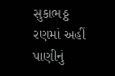સુકાભઠ્ઠ રણમાં અહીં પાણીનું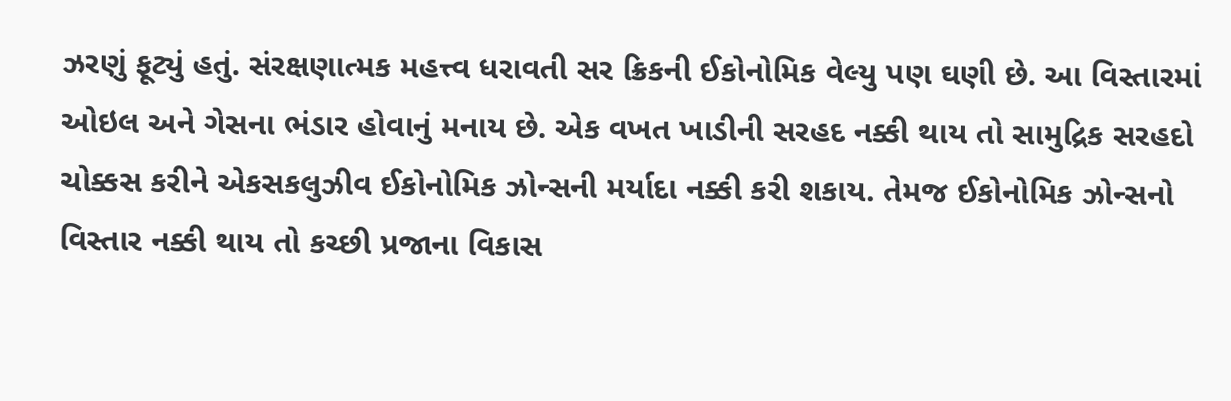ઝરણું ફૂટ્યું હતું. સંરક્ષણાત્મક મહત્ત્વ ધરાવતી સર ક્રિકની ઈકોનોમિક વેલ્યુ પણ ઘણી છે. આ વિસ્તારમાં ઓઇલ અને ગેસના ભંડાર હોવાનું મનાય છે. એક વખત ખાડીની સરહદ નક્કી થાય તો સામુદ્રિક સરહદો ચોક્કસ કરીને એકસકલુઝીવ ઈકોનોમિક ઝોન્સની મર્યાદા નક્કી કરી શકાય. તેમજ ઈકોનોમિક ઝોન્સનો વિસ્તાર નક્કી થાય તો કચ્છી પ્રજાના વિકાસ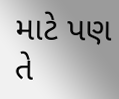માટે પણ તે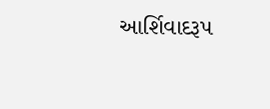આર્શિવાદરૂપ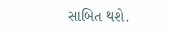સાબિત થશે.